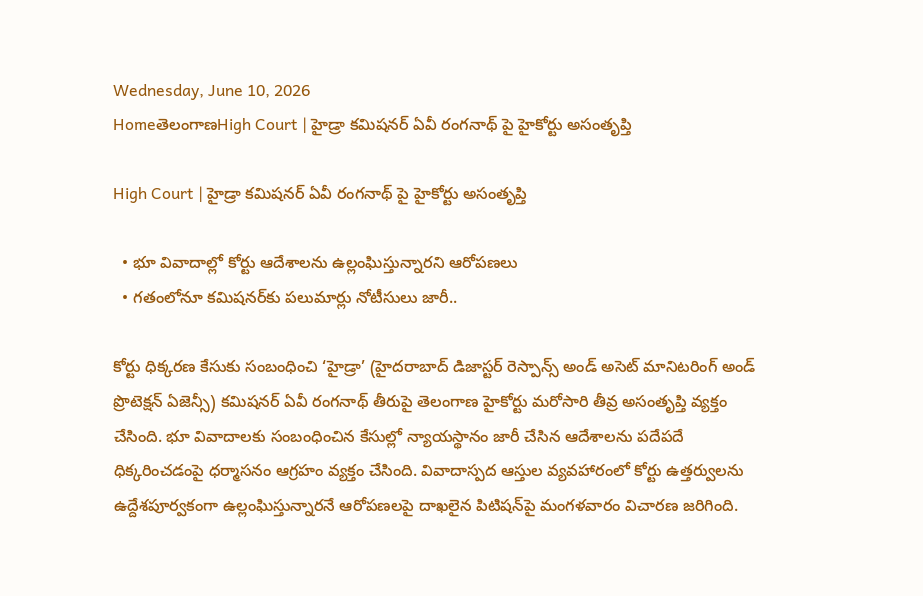Wednesday, June 10, 2026
HomeతెలంగాణHigh Court | హైడ్రా కమిషనర్ ఏవీ రంగనాథ్ పై హైకోర్టు అసంతృప్తి

High Court | హైడ్రా కమిషనర్ ఏవీ రంగనాథ్ పై హైకోర్టు అసంతృప్తి

  • భూ వివాదాల్లో కోర్టు ఆదేశాలను ఉల్లంఘిస్తున్నారని ఆరోపణలు
  • గతంలోనూ కమిషనర్‌కు పలుమార్లు నోటీసులు జారీ..

కోర్టు ధిక్కరణ కేసుకు సంబంధించి ‘హైడ్రా’ (హైదరాబాద్ డిజాస్టర్ రెస్పాన్స్ అండ్ అసెట్ మానిటరింగ్ అండ్ ప్రొటెక్షన్ ఏజెన్సీ) కమిషనర్ ఏవీ రంగనాథ్ తీరుపై తెలంగాణ హైకోర్టు మరోసారి తీవ్ర అసంతృప్తి వ్యక్తం చేసింది. భూ వివాదాలకు సంబంధించిన కేసుల్లో న్యాయస్థానం జారీ చేసిన ఆదేశాలను పదేపదే ధిక్కరించడంపై ధర్మాసనం ఆగ్రహం వ్యక్తం చేసింది. వివాదాస్పద ఆస్తుల వ్యవహారంలో కోర్టు ఉత్తర్వులను ఉద్దేశపూర్వకంగా ఉల్లంఘిస్తున్నారనే ఆరోపణలపై దాఖలైన పిటిషన్‌పై మంగళవారం విచారణ జరిగింది.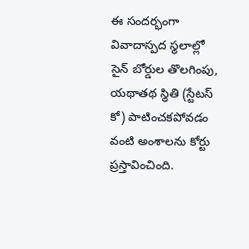ఈ సందర్భంగా వివాదాస్పద స్థలాల్లో సైన్ బోర్డుల తొలగింపు, యథాతథ స్థితి (స్టేటస్ కో) పాటించకపోవడం వంటి అంశాలను కోర్టు ప్రస్తావించింది.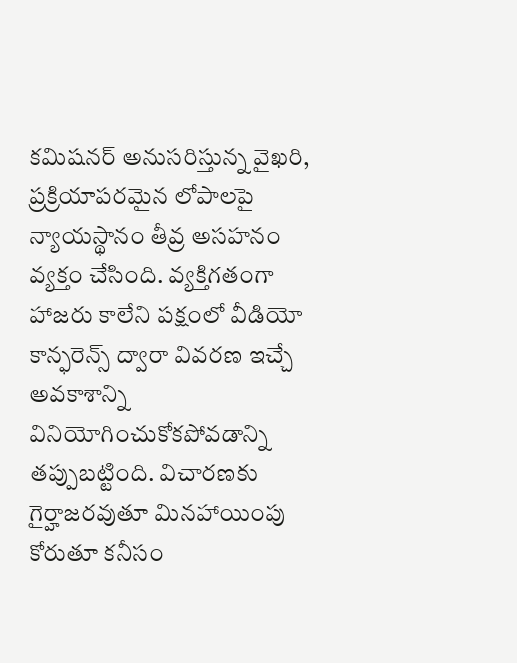కమిషనర్ అనుసరిస్తున్న వైఖరి, ప్రక్రియాపరమైన లోపాలపై న్యాయస్థానం తీవ్ర అసహనం వ్యక్తం చేసింది. వ్యక్తిగతంగా హాజరు కాలేని పక్షంలో వీడియో కాన్ఫరెన్స్ ద్వారా వివరణ ఇచ్చే అవకాశాన్ని వినియోగించుకోకపోవడాన్ని తప్పుబట్టింది. విచారణకు గైర్హాజరవుతూ మినహాయింపు కోరుతూ కనీసం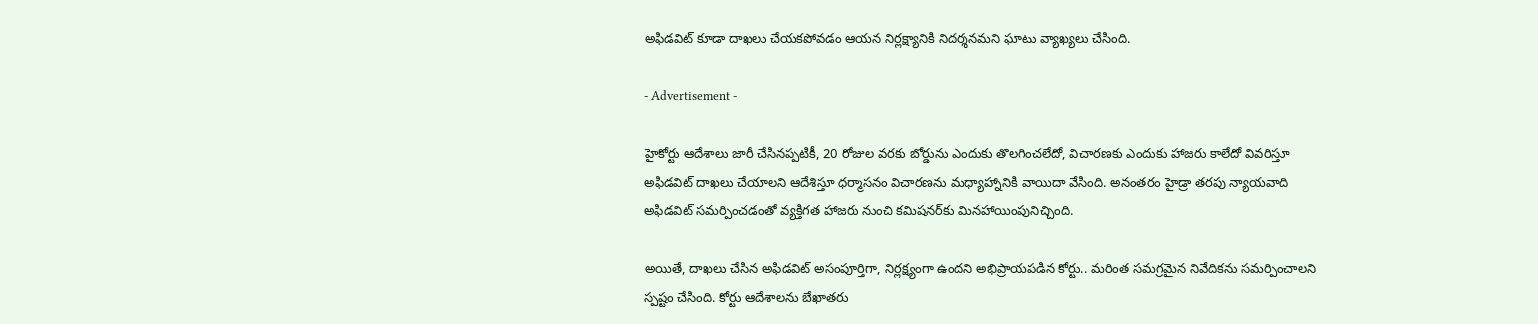అఫిడవిట్ కూడా దాఖలు చేయకపోవడం ఆయన నిర్లక్ష్యానికి నిదర్శనమని ఘాటు వ్యాఖ్యలు చేసింది.

- Advertisement -

హైకోర్టు ఆదేశాలు జారీ చేసినప్పటికీ, 20 రోజుల వరకు బోర్డును ఎందుకు తొలగించలేదో, విచారణకు ఎందుకు హాజరు కాలేదో వివరిస్తూ అఫిడవిట్ దాఖలు చేయాలని ఆదేశిస్తూ ధర్మాసనం విచారణను మధ్యాహ్నానికి వాయిదా వేసింది. అనంతరం హైడ్రా తరపు న్యాయవాది అఫిడవిట్ సమర్పించడంతో వ్యక్తిగత హాజరు నుంచి కమిషనర్‌కు మినహాయింపునిచ్చింది.

అయితే, దాఖలు చేసిన అఫిడవిట్ అసంపూర్తిగా, నిర్లక్ష్యంగా ఉందని అభిప్రాయపడిన కోర్టు.. మరింత సమగ్రమైన నివేదికను సమర్పించాలని స్పష్టం చేసింది. కోర్టు ఆదేశాలను బేఖాతరు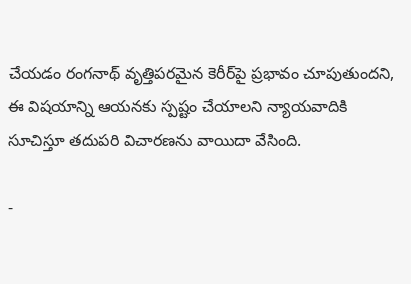చేయడం రంగనాథ్ వృత్తిపరమైన కెరీర్‌పై ప్రభావం చూపుతుందని, ఈ విషయాన్ని ఆయనకు స్పష్టం చేయాలని న్యాయవాదికి సూచిస్తూ తదుపరి విచారణను వాయిదా వేసింది.

-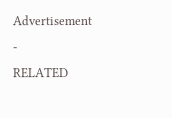Advertisement -
RELATED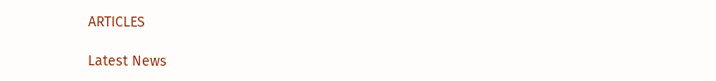ARTICLES

Latest News